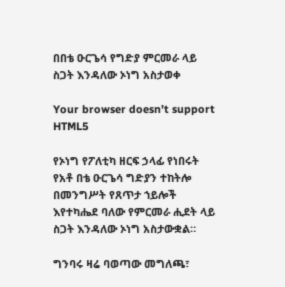በበቴ ዑርጌሳ የግድያ ምርመራ ላይ ስጋት እንዳለው ኦነግ አስታወቀ

Your browser doesn’t support HTML5

የኦነግ የፖለቲካ ዘርፍ ኃላፊ የነበሩት የአቶ በቴ ዑርጌሳ ግድያን ተከትሎ በመንግሥት የጸጥታ ኀይሎች እየተካሔደ ባለው የምርመራ ሒደት ላይ ስጋት እንዳለው ኦነግ አስታውቋል።

ግንባሩ ዛሬ ባወጣው መግለጫ፣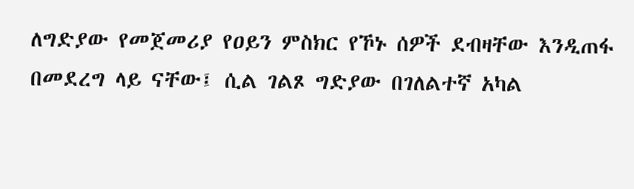ለግድያው የመጀመሪያ የዐይን ምስክር የኾኑ ሰዎች ደብዛቸው እንዲጠፋ በመደረግ ላይ ናቸው፤ ሲል ገልጾ ግድያው በገለልተኛ አካል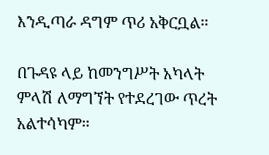እንዲጣራ ዳግም ጥሪ አቅርቧል።

በጉዳዩ ላይ ከመንግሥት አካላት ምላሽ ለማግኘት የተደረገው ጥረት አልተሳካም።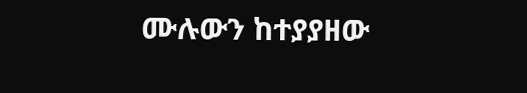ሙሉውን ከተያያዘው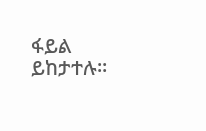ፋይል ይከታተሉ።